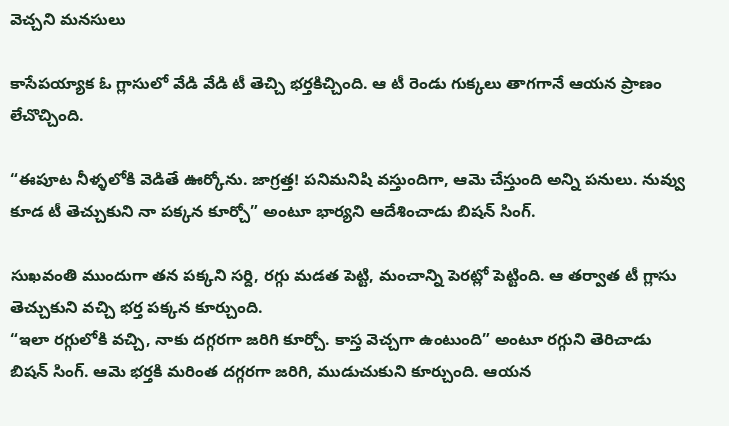వెచ్చని మనసులు

కాసేపయ్యాక ఓ గ్లాసులో వేడి వేడి టీ తెచ్చి భర్తకిచ్చింది. ఆ టీ రెండు గుక్కలు తాగగానే ఆయన ప్రాణం లేచొచ్చింది.

“ఈపూట నీళ్ళలోకి వెడితే ఊర్కోను. జాగ్రత్త! పనిమనిషి వస్తుందిగా, ఆమె చేస్తుంది అన్ని పనులు. నువ్వు కూడ టీ తెచ్చుకుని నా పక్కన కూర్చో” అంటూ భార్యని ఆదేశించాడు బిషన్ సింగ్.

సుఖవంతి ముందుగా తన పక్కని సర్ది, రగ్గు మడత పెట్టి, మంచాన్ని పెరట్లో పెట్టింది. ఆ తర్వాత టీ గ్లాసు తెచ్చుకుని వచ్చి భర్త పక్కన కూర్చుంది.
“ఇలా రగ్గులోకి వచ్చి, నాకు దగ్గరగా జరిగి కూర్చో. కాస్త వెచ్చగా ఉంటుంది” అంటూ రగ్గుని తెరిచాడు బిషన్ సింగ్. ఆమె భర్తకి మరింత దగ్గరగా జరిగి, ముడుచుకుని కూర్చుంది. ఆయన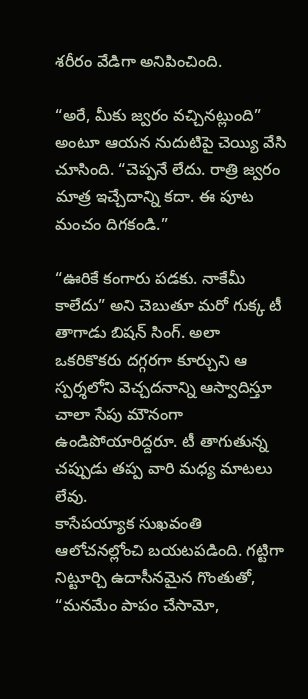శరీరం వేడిగా అనిపించింది.

“అరే, మీకు జ్వరం వచ్చినట్లుంది” అంటూ ఆయన నుదుటిపై చెయ్యి వేసి చూసింది. “చెప్పనే లేదు. రాత్రి జ్వరం మాత్ర ఇచ్చేదాన్ని కదా. ఈ పూట మంచం దిగకండి.”

“ఊరికే కంగారు పడకు. నాకేమీ కాలేదు” అని చెబుతూ మరో గుక్క టీ తాగాడు బిషన్ సింగ్. అలా ఒకరికొకరు దగ్గరగా కూర్చుని ఆ స్పర్శలోని వెచ్చదనాన్ని ఆస్వాదిస్తూ చాలా సేపు మౌనంగా ఉండిపోయారిద్దరూ. టీ తాగుతున్న చప్పుడు తప్ప వారి మధ్య మాటలు లేవు.
కాసేపయ్యాక సుఖవంతి ఆలోచనల్లోంచి బయటపడింది. గట్టిగా నిట్టూర్చి ఉదాసీనమైన గొంతుతో, “మనమేం పాపం చేసామో,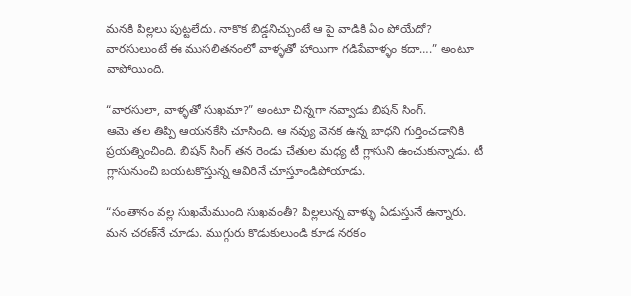మనకి పిల్లలు పుట్టలేదు. నాకొక బిడ్డనిచ్చుంటే ఆ పై వాడికి ఏం పోయేదో? వారసులుంటే ఈ ముసలితనంలో వాళ్ళతో హాయిగా గడిపేవాళ్ళం కదా….” అంటూ వాపోయింది.

“వారసులా, వాళ్ళతో సుఖమా?” అంటూ చిన్నగా నవ్వాడు బిషన్ సింగ్.
ఆమె తల తిప్పి ఆయనకేసి చూసింది. ఆ నవ్యు వెనక ఉన్న బాధని గుర్తించడానికి ప్రయత్నించింది. బిషన్ సింగ్ తన రెండు చేతుల మధ్య టీ గ్లాసుని ఉంచుకున్నాడు. టీ గ్లాసునుంచి బయటకొస్తున్న ఆవిరినే చూస్తూండిపోయాడు.

“సంతానం వల్ల సుఖమేముంది సుఖవంతీ? పిల్లలున్న వాళ్ళు ఏడుస్తునే ఉన్నారు. మన చరణ్‌నే చూడు. ముగ్గురు కొడుకులుండి కూడ నరకం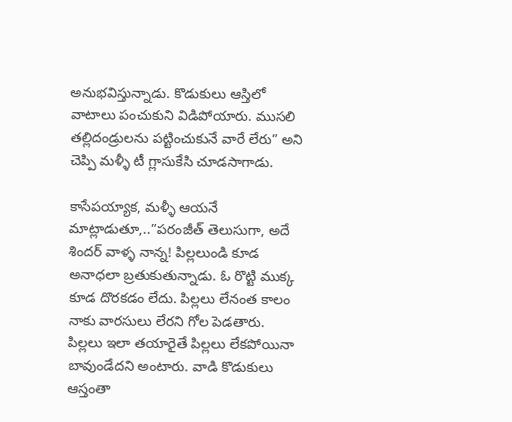అనుభవిస్తున్నాడు. కొడుకులు ఆస్తిలో వాటాలు పంచుకుని విడిపోయారు. ముసలి తల్లిదండ్రులను పట్టించుకునే వారే లేరు” అని చెప్పి మళ్ళీ టీ గ్లాసుకేసి చూడసాగాడు.

కాసేపయ్యాక, మళ్ళీ ఆయనే మాట్లాడుతూ,..”పరంజీత్ తెలుసుగా, అదే శిందర్ వాళ్ళ నాన్న! పిల్లలుండి కూడ అనాధలా బ్రతుకుతున్నాడు. ఓ రొట్టి ముక్క కూడ దొరకడం లేదు. పిల్లలు లేనంత కాలం నాకు వారసులు లేరని గోల పెడతారు. పిల్లలు ఇలా తయారైతే పిల్లలు లేకపోయినా బావుండేదని అంటారు. వాడి కొడుకులు ఆస్తంతా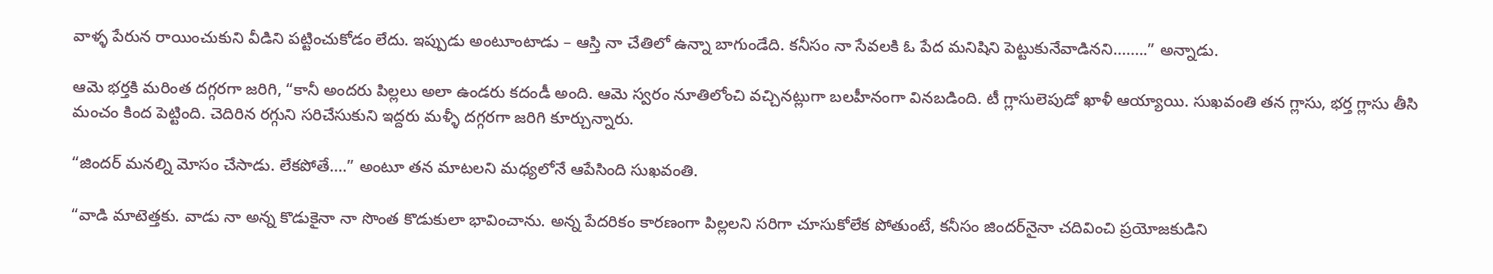వాళ్ళ పేరున రాయించుకుని వీడిని పట్టించుకోడం లేదు. ఇప్పుడు అంటూంటాడు – ఆస్తి నా చేతిలో ఉన్నా బాగుండేది. కనీసం నా సేవలకి ఓ పేద మనిషిని పెట్టుకునేవాడినని……..” అన్నాడు.

ఆమె భర్తకి మరింత దగ్గరగా జరిగి, “కానీ అందరు పిల్లలు అలా ఉండరు కదండీ అంది. ఆమె స్వరం నూతిలోంచి వచ్చినట్లుగా బలహీనంగా వినబడింది. టీ గ్లాసులెపుడో ఖాళీ ఆయ్యాయి. సుఖవంతి తన గ్లాసు, భర్త గ్లాసు తీసి మంచం కింద పెట్టింది. చెదిరిన రగ్గుని సరిచేసుకుని ఇద్దరు మళ్ళీ దగ్గరగా జరిగి కూర్చున్నారు.

“జిందర్ మనల్ని మోసం చేసాడు. లేకపోతే….” అంటూ తన మాటలని మధ్యలోనే ఆపేసింది సుఖవంతి.

“వాడి మాటెత్తకు. వాడు నా అన్న కొడుకైనా నా సొంత కొడుకులా భావించాను. అన్న పేదరికం కారణంగా పిల్లలని సరిగా చూసుకోలేక పోతుంటే, కనీసం జిందర్‌నైనా చదివించి ప్రయోజకుడిని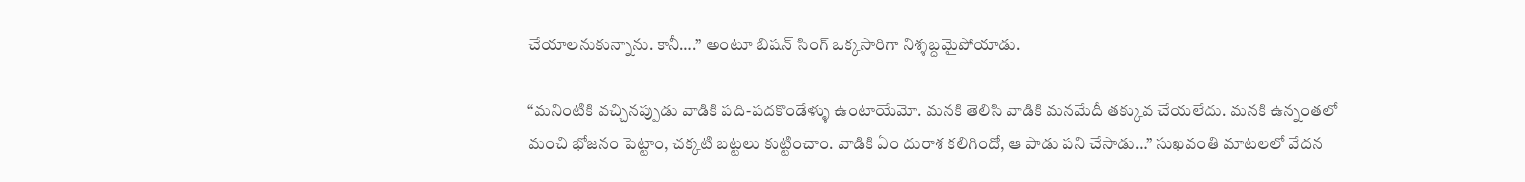చేయాలనుకున్నాను. కానీ….” అంటూ బిషన్ సింగ్ ఒక్కసారిగా నిశ్శబ్దమైపోయాడు.

“మనింటికి వచ్చినప్పుడు వాడికి పది-పదకొండేళ్ళు ఉంటాయేమో. మనకి తెలిసి వాడికి మనమేదీ తక్కువ చేయలేదు. మనకి ఉన్నంతలో మంచి భోజనం పెట్టాం, చక్కటి బట్టలు కుట్టించాం. వాడికి ఏం దురాశ కలిగిందో, ఆ పాడు పని చేసాడు…” సుఖవంతి మాటలలో వేదన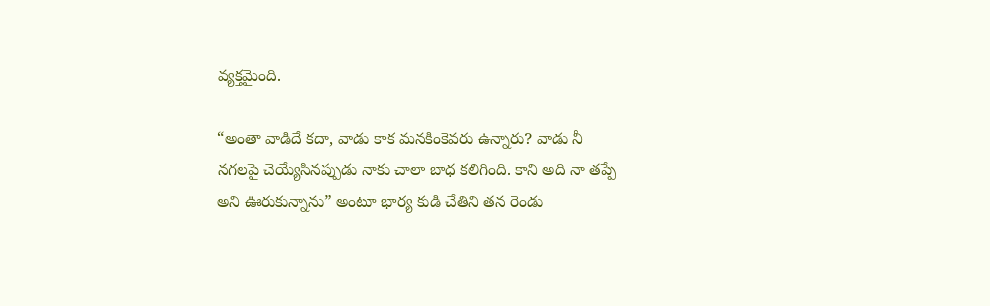వ్యక్తమైంది.

“అంతా వాడిదే కదా, వాడు కాక మనకింకెవరు ఉన్నారు? వాడు నీ నగలపై చెయ్యేసినప్పుడు నాకు చాలా బాధ కలిగింది. కాని అది నా తప్పే అని ఊరుకున్నాను” అంటూ భార్య కుడి చేతిని తన రెండు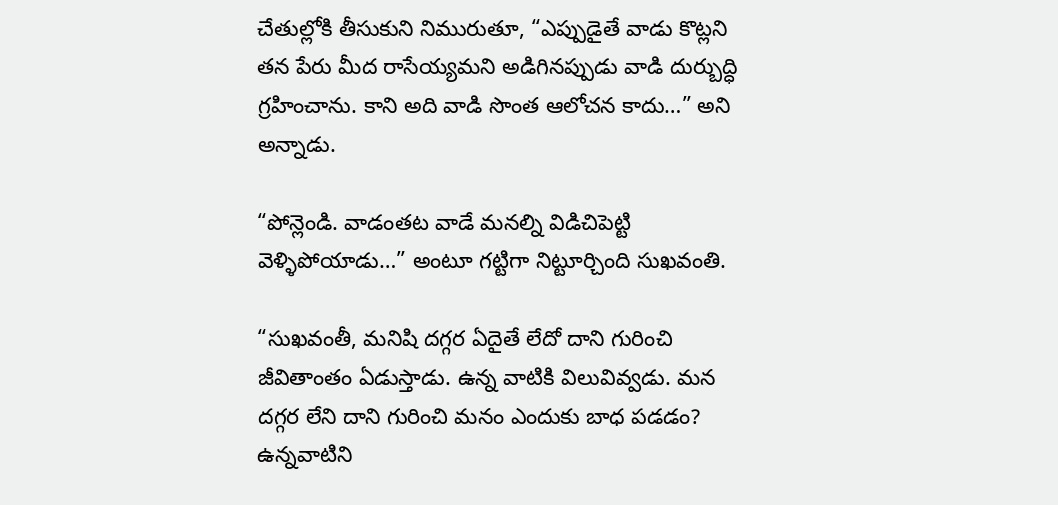చేతుల్లోకి తీసుకుని నిమురుతూ, “ఎప్పుడైతే వాడు కొట్లని తన పేరు మీద రాసేయ్యమని అడిగినప్పుడు వాడి దుర్బుద్ధి గ్రహించాను. కాని అది వాడి సొంత ఆలోచన కాదు…” అని అన్నాడు.

“పోన్లెండి. వాడంతట వాడే మనల్ని విడిచిపెట్టి వెళ్ళిపోయాడు…” అంటూ గట్టిగా నిట్టూర్చింది సుఖవంతి.

“సుఖవంతీ, మనిషి దగ్గర ఏదైతే లేదో దాని గురించి జీవితాంతం ఏడుస్తాడు. ఉన్న వాటికి విలువివ్వడు. మన దగ్గర లేని దాని గురించి మనం ఎందుకు బాధ పడడం? ఉన్నవాటిని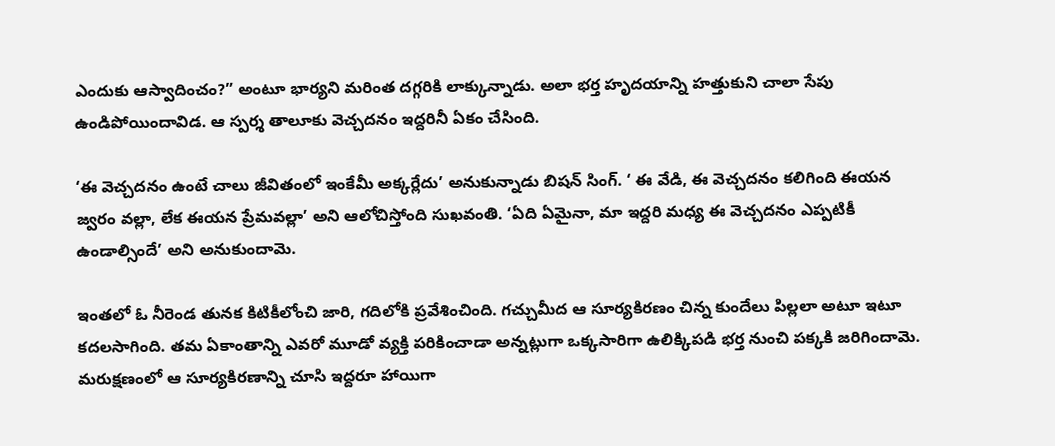ఎందుకు ఆస్వాదించం?” అంటూ భార్యని మరింత దగ్గరికి లాక్కున్నాడు. అలా భర్త హృదయాన్ని హత్తుకుని చాలా సేపు ఉండిపోయిందావిడ. ఆ స్పర్శ తాలూకు వెచ్చదనం ఇద్దరినీ ఏకం చేసింది.

‘ఈ వెచ్చదనం ఉంటే చాలు జీవితంలో ఇంకేమీ అక్కర్లేదు’ అనుకున్నాడు బిషన్ సింగ్. ‘ ఈ వేడి, ఈ వెచ్చదనం కలిగింది ఈయన జ్వరం వల్లా, లేక ఈయన ప్రేమవల్లా’ అని ఆలోచిస్తోంది సుఖవంతి. ‘ఏది ఏమైనా, మా ఇద్దరి మధ్య ఈ వెచ్చదనం ఎప్పటికీ ఉండాల్సిందే’ అని అనుకుందామె.

ఇంతలో ఓ నీరెండ తునక కిటికీలోంచి జారి, గదిలోకి ప్రవేశించింది. గచ్చుమీద ఆ సూర్యకిరణం చిన్న కుందేలు పిల్లలా అటూ ఇటూ కదలసాగింది. తమ ఏకాంతాన్ని ఎవరో మూడో వ్యక్తి పరికించాడా అన్నట్లుగా ఒక్కసారిగా ఉలిక్కిపడి భర్త నుంచి పక్కకి జరిగిందామె. మరుక్షణంలో ఆ సూర్యకిరణాన్ని చూసి ఇద్దరూ హాయిగా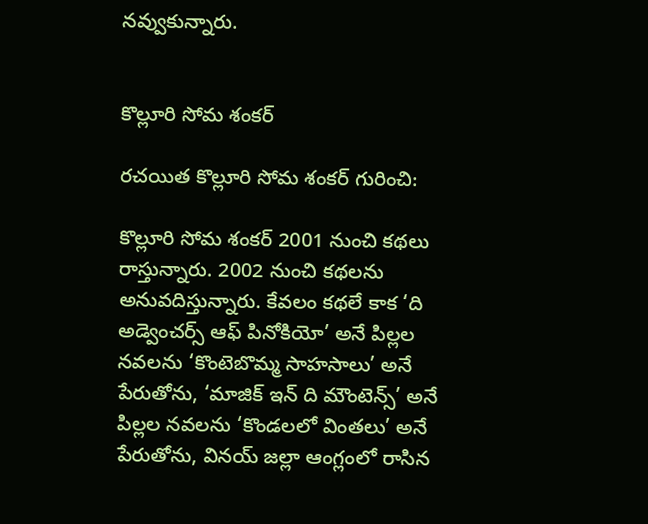నవ్వుకున్నారు.


కొల్లూరి సోమ శంకర్

రచయిత కొల్లూరి సోమ శంకర్ గురించి:

కొల్లూరి సోమ శంకర్ 2001 నుంచి కథలు రాస్తున్నారు. 2002 నుంచి కథలను అనువదిస్తున్నారు. కేవలం కథలే కాక ‘ది అడ్వెంచర్స్ ఆఫ్ పినోకియో’ అనే పిల్లల నవలను ‘కొంటెబొమ్మ సాహసాలు’ అనే పేరుతోను, ‘మాజిక్ ఇన్ ది మౌంటెన్స్’ అనే పిల్లల నవలను ‘కొండలలో వింతలు’ అనే పేరుతోను, వినయ్ జల్లా ఆంగ్లంలో రాసిన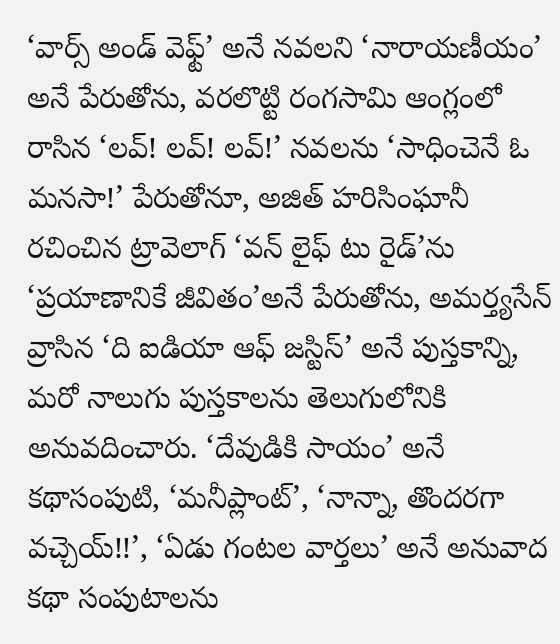‘వార్స్ అండ్ వెఫ్ట్’ అనే నవలని ‘నారాయణీయం’ అనే పేరుతోను, వరలొట్టి రంగసామి ఆంగ్లంలో రాసిన ‘లవ్! లవ్! లవ్!’ నవలను ‘సాధించెనే ఓ మనసా!’ పేరుతోనూ, అజిత్ హరిసింఘానీ రచించిన ట్రావెలాగ్ ‘వన్ లైఫ్ టు రైడ్’ను ‘ప్రయాణానికే జీవితం’అనే పేరుతోను, అమర్త్యసేన్ వ్రాసిన ‘ది ఐడియా ఆఫ్ జస్టిస్’ అనే పుస్తకాన్ని, మరో నాలుగు పుస్తకాలను తెలుగులోనికి అనువదించారు. ‘దేవుడికి సాయం’ అనే కథాసంపుటి, ‘మనీప్లాంట్’, ‘నాన్నా, తొందరగా వచ్చెయ్!!’, ‘ఏడు గంటల వార్తలు’ అనే అనువాద కథా సంపుటాలను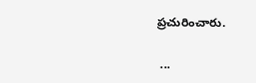ప్రచురించారు.

 ...